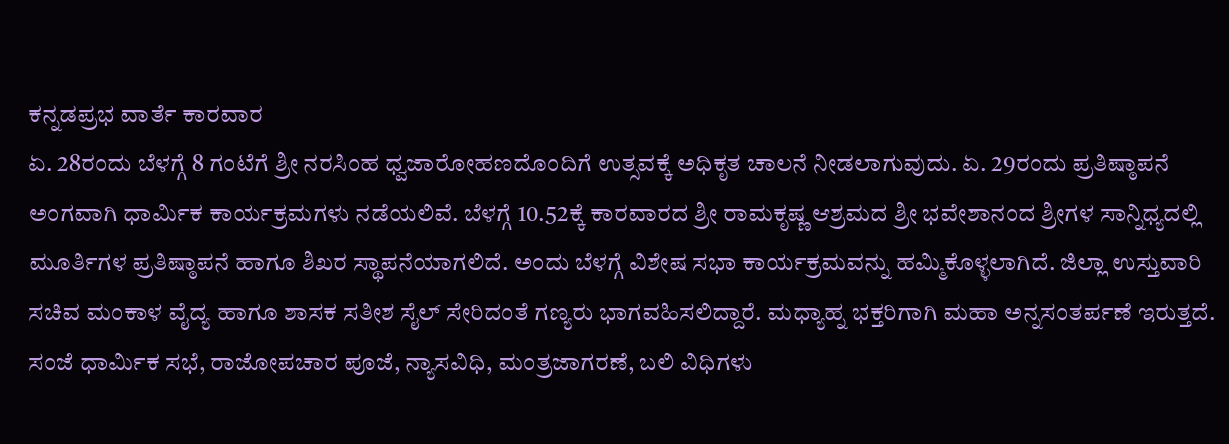ಕನ್ನಡಪ್ರಭ ವಾರ್ತೆ ಕಾರವಾರ
ಏ. 28ರಂದು ಬೆಳಗ್ಗೆ 8 ಗಂಟೆಗೆ ಶ್ರೀ ನರಸಿಂಹ ಧ್ವಜಾರೋಹಣದೊಂದಿಗೆ ಉತ್ಸವಕ್ಕೆ ಅಧಿಕೃತ ಚಾಲನೆ ನೀಡಲಾಗುವುದು. ಏ. 29ರಂದು ಪ್ರತಿಷ್ಠಾಪನೆ ಅಂಗವಾಗಿ ಧಾರ್ಮಿಕ ಕಾರ್ಯಕ್ರಮಗಳು ನಡೆಯಲಿವೆ. ಬೆಳಗ್ಗೆ 10.52ಕ್ಕೆ ಕಾರವಾರದ ಶ್ರೀ ರಾಮಕೃಷ್ಣ ಆಶ್ರಮದ ಶ್ರೀ ಭವೇಶಾನಂದ ಶ್ರೀಗಳ ಸಾನ್ನಿಧ್ಯದಲ್ಲಿ ಮೂರ್ತಿಗಳ ಪ್ರತಿಷ್ಠಾಪನೆ ಹಾಗೂ ಶಿಖರ ಸ್ಥಾಪನೆಯಾಗಲಿದೆ. ಅಂದು ಬೆಳಗ್ಗೆ ವಿಶೇಷ ಸಭಾ ಕಾರ್ಯಕ್ರಮವನ್ನು ಹಮ್ಮಿಕೊಳ್ಳಲಾಗಿದೆ. ಜಿಲ್ಲಾ ಉಸ್ತುವಾರಿ ಸಚಿವ ಮಂಕಾಳ ವೈದ್ಯ ಹಾಗೂ ಶಾಸಕ ಸತೀಶ ಸೈಲ್ ಸೇರಿದಂತೆ ಗಣ್ಯರು ಭಾಗವಹಿಸಲಿದ್ದಾರೆ. ಮಧ್ಯಾಹ್ನ ಭಕ್ತರಿಗಾಗಿ ಮಹಾ ಅನ್ನಸಂತರ್ಪಣೆ ಇರುತ್ತದೆ. ಸಂಜೆ ಧಾರ್ಮಿಕ ಸಭೆ, ರಾಜೋಪಚಾರ ಪೂಜೆ, ನ್ಯಾಸವಿಧಿ, ಮಂತ್ರಜಾಗರಣೆ, ಬಲಿ ವಿಧಿಗಳು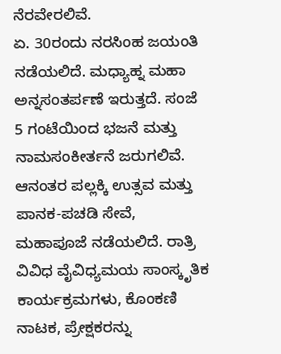ನೆರವೇರಲಿವೆ.
ಏ. 30ರಂದು ನರಸಿಂಹ ಜಯಂತಿ ನಡೆಯಲಿದೆ. ಮಧ್ಯಾಹ್ನ ಮಹಾ ಅನ್ನಸಂತರ್ಪಣೆ ಇರುತ್ತದೆ. ಸಂಜೆ 5 ಗಂಟೆಯಿಂದ ಭಜನೆ ಮತ್ತು ನಾಮಸಂಕೀರ್ತನೆ ಜರುಗಲಿವೆ. ಆನಂತರ ಪಲ್ಲಕ್ಕಿ ಉತ್ಸವ ಮತ್ತು ಪಾನಕ-ಪಚಡಿ ಸೇವೆ, ಮಹಾಪೂಜೆ ನಡೆಯಲಿದೆ. ರಾತ್ರಿ ವಿವಿಧ ವೈವಿಧ್ಯಮಯ ಸಾಂಸ್ಕೃತಿಕ ಕಾರ್ಯಕ್ರಮಗಳು, ಕೊಂಕಣಿ ನಾಟಕ, ಪ್ರೇಕ್ಷಕರನ್ನು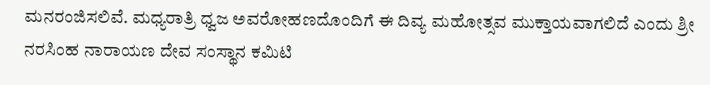ಮನರಂಜಿಸಲಿವೆ. ಮಧ್ಯರಾತ್ರಿ ಧ್ವಜ ಅವರೋಹಣದೊಂದಿಗೆ ಈ ದಿವ್ಯ ಮಹೋತ್ಸವ ಮುಕ್ತಾಯವಾಗಲಿದೆ ಎಂದು ಶ್ರೀ ನರಸಿಂಹ ನಾರಾಯಣ ದೇವ ಸಂಸ್ಥಾನ ಕಮಿಟಿ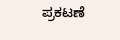ಪ್ರಕಟಣೆ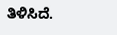ತಿಳಿಸಿದೆ.